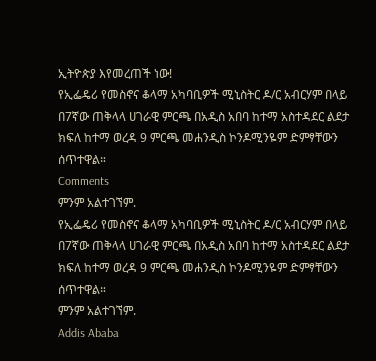ኢትዮጵያ እየመረጠች ነው!
የኢፌዴሪ የመስኖና ቆላማ አካባቢዎች ሚኒስትር ዶ/ር አብርሃም በላይ በ7ኛው ጠቅላላ ሀገራዊ ምርጫ በአዲስ አበባ ከተማ አስተዳደር ልደታ ክፍለ ከተማ ወረዳ 9 ምርጫ መሐንዲስ ኮንዶሚንዬም ድምፃቸውን ሰጥተዋል።
Comments
ምንም አልተገኘም.
የኢፌዴሪ የመስኖና ቆላማ አካባቢዎች ሚኒስትር ዶ/ር አብርሃም በላይ በ7ኛው ጠቅላላ ሀገራዊ ምርጫ በአዲስ አበባ ከተማ አስተዳደር ልደታ ክፍለ ከተማ ወረዳ 9 ምርጫ መሐንዲስ ኮንዶሚንዬም ድምፃቸውን ሰጥተዋል።
ምንም አልተገኘም.
Addis Ababa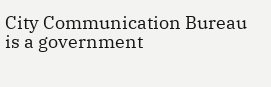City Communication Bureau is a government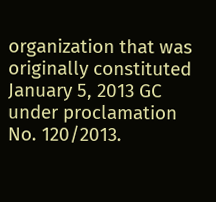organization that was originally constituted January 5, 2013 GC under proclamation No. 120/2013.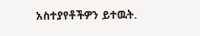አስተያየቶችዎን ይተዉት.